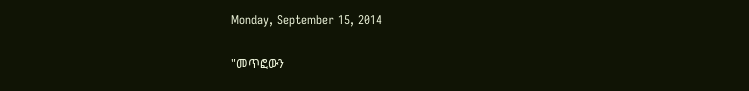Monday, September 15, 2014

"መጥፎውን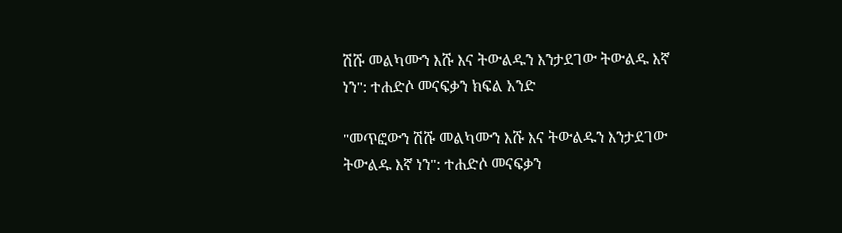ሽሹ መልካሙን እሹ እና ትውልዱን እንታደገው ትውልዱ እኛ ነን": ተሐድሶ መናፍቃን ክፍል አንድ

"መጥፎውን ሽሹ መልካሙን እሹ እና ትውልዱን እንታደገው ትውልዱ እኛ ነን": ተሐድሶ መናፍቃን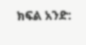ክፍል አንድ: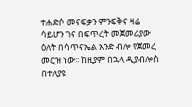ተሐድሶ መናፍቃን ምንፍቅና ዛሬ ሳይሆን ገና በፍጥረት መጀመሪያው ዕለት በሳጥናኤል አንድ ብሎ የጀመረ መርዝ ነው፡፡ ከዚያም በኋላ ዲያብሎስ በተለያዩ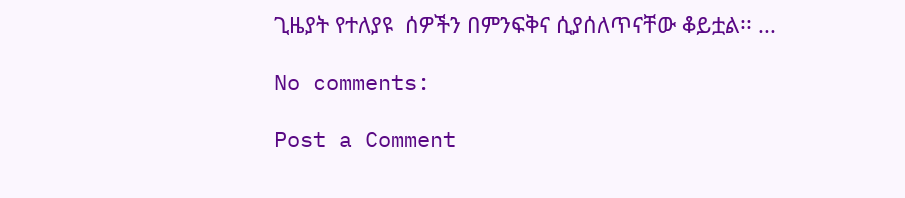ጊዜያት የተለያዩ  ሰዎችን በምንፍቅና ሲያሰለጥናቸው ቆይቷል፡፡ ...

No comments:

Post a Comment